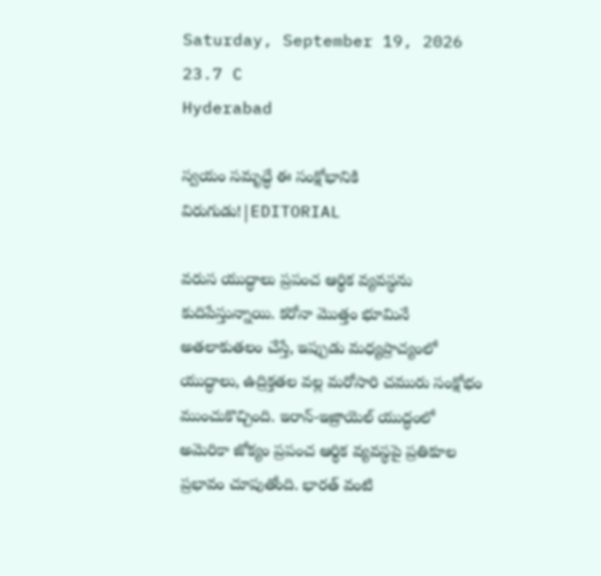Saturday, September 19, 2026
23.7 C
Hyderabad

స్వయం సమృద్ధే ఈ సంక్షోభానికి విరుగుడు!|EDITORIAL

వరుస యుద్ధాలు ప్రపంచ ఆర్థిక వ్యవస్థను కుదిపేస్తున్నాయి. కరోనా మొత్తం భూమినే అతలాకుతలం చేస్తే, ఇప్పుడు మధ్యప్రాచ్యంలో యుద్ధాలు, ఉద్రిక్తతల వల్ల మరోసారి చమురు సంక్షోభం ముంచుకొచ్చింది. ఇరాన్-ఇజ్రాయెల్ యుద్ధంలో అమెరికా జోక్యం ప్రపంచ ఆర్థిక వ్యవస్థపై ప్రతికూల ప్రభావం చూపుతోంది. భారత్ వంటి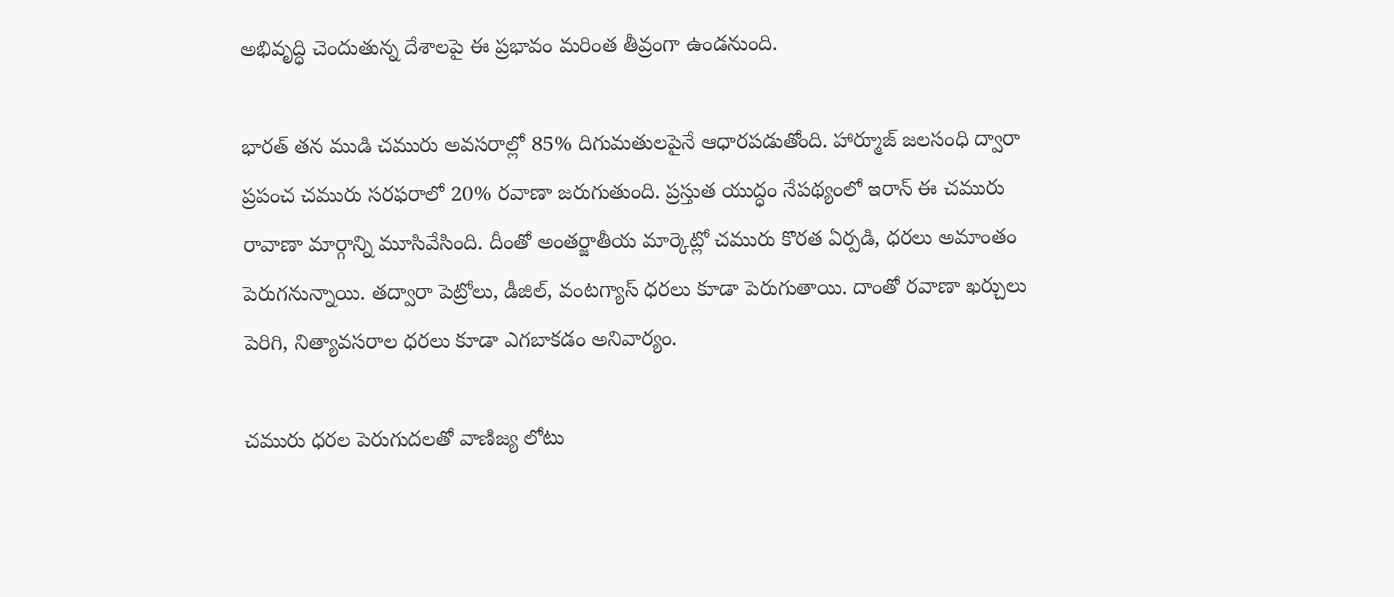అభివృద్ధి చెందుతున్న దేశాలపై ఈ ప్రభావం మరింత తీవ్రంగా ఉండనుంది.

భారత్ తన ముడి చమురు అవసరాల్లో 85% దిగుమతులపైనే ఆధారపడుతోంది. హార్మూజ్ జలసంధి ద్వారా ప్రపంచ చమురు సరఫరాలో 20% రవాణా జరుగుతుంది. ప్రస్తుత యుద్ధం నేపథ్యంలో ఇరాన్ ఈ చమురు రావాణా మార్గాన్ని మూసివేసింది. దీంతో అంతర్జాతీయ మార్కెట్లో చమురు కొరత ఏర్పడి, ధరలు అమాంతం పెరుగనున్నాయి. తద్వారా పెట్రోలు, డీజిల్, వంటగ్యాస్ ధరలు కూడా పెరుగుతాయి. దాంతో రవాణా ఖర్చులు పెరిగి, నిత్యావసరాల ధరలు కూడా ఎగబాకడం అనివార్యం.

చమురు ధరల పెరుగుదలతో వాణిజ్య లోటు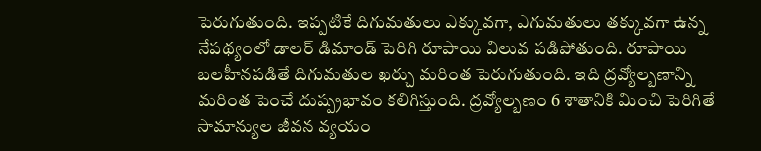పెరుగుతుంది. ఇప్పటికే దిగుమతులు ఎక్కువగా, ఎగుమతులు తక్కువగా ఉన్న నేపథ్యంలో డాలర్ డిమాండ్ పెరిగి రూపాయి విలువ పడిపోతుంది. రూపాయి బలహీనపడితే దిగుమతుల ఖర్చు మరింత పెరుగుతుంది. ఇది ద్రవ్యోల్బణాన్ని మరింత పెంచే దుష్ప్రభావం కలిగిస్తుంది. ద్రవ్యోల్బణం 6 శాతానికి మించి పెరిగితే సామాన్యుల జీవన వ్యయం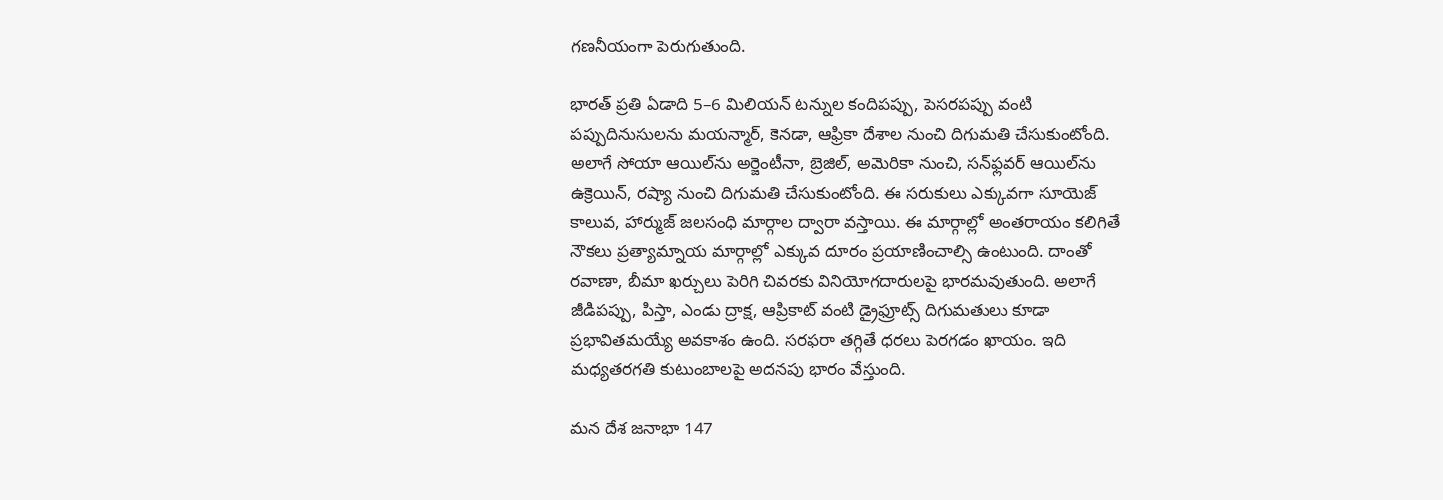గణనీయంగా పెరుగుతుంది.

భారత్ ప్రతి ఏడాది 5–6 మిలియన్ టన్నుల కందిపప్పు, పెసరపప్పు వంటి పప్పుదినుసులను మయన్మార్, కెనడా, ఆఫ్రికా దేశాల నుంచి దిగుమతి చేసుకుంటోంది. అలాగే సోయా ఆయిల్‌ను అర్జెంటీనా, బ్రెజిల్, అమెరికా నుంచి, సన్‌ఫ్లవర్ ఆయిల్‌ను ఉక్రెయిన్, రష్యా నుంచి దిగుమతి చేసుకుంటోంది. ఈ సరుకులు ఎక్కువగా సూయెజ్ కాలువ, హార్ముజ్ జలసంధి మార్గాల ద్వారా వస్తాయి. ఈ మార్గాల్లో అంతరాయం కలిగితే నౌకలు ప్రత్యామ్నాయ మార్గాల్లో ఎక్కువ దూరం ప్రయాణించాల్సి ఉంటుంది. దాంతో రవాణా, బీమా ఖర్చులు పెరిగి చివరకు వినియోగదారులపై భారమవుతుంది. అలాగే జీడిపప్పు, పిస్తా, ఎండు ద్రాక్ష, ఆప్రికాట్ వంటి డ్రైఫ్రూట్స్ దిగుమతులు కూడా ప్రభావితమయ్యే అవకాశం ఉంది. సరఫరా తగ్గితే ధరలు పెరగడం ఖాయం. ఇది మధ్యతరగతి కుటుంబాలపై అదనపు భారం వేస్తుంది.

మన దేశ జనాభా 147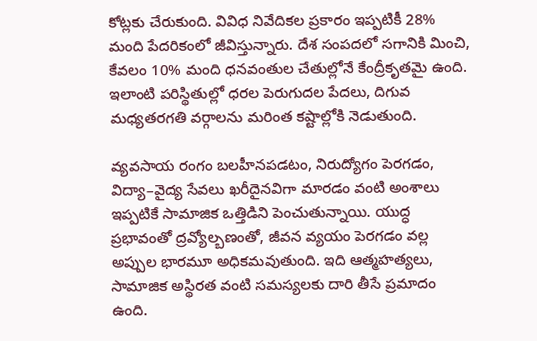కోట్లకు చేరుకుంది. వివిధ నివేదికల ప్రకారం ఇప్పటికీ 28% మంది పేదరికంలో జీవిస్తున్నారు. దేశ సంపదలో సగానికి మించి, కేవలం 10% మంది ధనవంతుల చేతుల్లోనే కేంద్రీకృతమై ఉంది. ఇలాంటి పరిస్థితుల్లో ధరల పెరుగుదల పేదలు, దిగువ మధ్యతరగతి వర్గాలను మరింత కష్టాల్లోకి నెడుతుంది.

వ్యవసాయ రంగం బలహీనపడటం, నిరుద్యోగం పెరగడం, విద్యా–వైద్య సేవలు ఖరీదైనవిగా మారడం వంటి అంశాలు ఇప్పటికే సామాజిక ఒత్తిడిని పెంచుతున్నాయి. యుద్ధ ప్రభావంతో ద్రవ్యోల్బణంతో, జీవన వ్యయం పెరగడం వల్ల అప్పుల భారమూ అధికమవుతుంది. ఇది ఆత్మహత్యలు, సామాజిక అస్థిరత వంటి సమస్యలకు దారి తీసే ప్రమాదం ఉంది.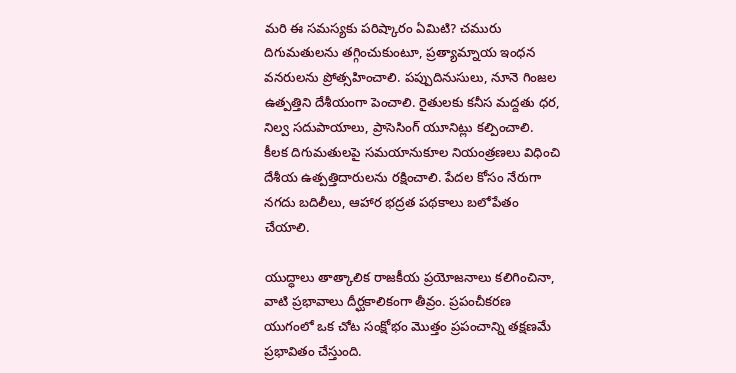మరి ఈ సమస్యకు పరిష్కారం ఏమిటి? చమురు దిగుమతులను తగ్గించుకుంటూ, ప్రత్యామ్నాయ ఇంధన వనరులను ప్రోత్సహించాలి. పప్పుదినుసులు, నూనె గింజల ఉత్పత్తిని దేశీయంగా పెంచాలి. రైతులకు కనీస మద్దతు ధర, నిల్వ సదుపాయాలు, ప్రాసెసింగ్ యూనిట్లు కల్పించాలి. కీలక దిగుమతులపై సమయానుకూల నియంత్రణలు విధించి దేశీయ ఉత్పత్తిదారులను రక్షించాలి. పేదల కోసం నేరుగా నగదు బదిలీలు, ఆహార భద్రత పథకాలు బలోపేతం చేయాలి.

యుద్ధాలు తాత్కాలిక రాజకీయ ప్రయోజనాలు కలిగించినా, వాటి ప్రభావాలు దీర్ఘకాలికంగా తీవ్రం. ప్రపంచీకరణ యుగంలో ఒక చోట సంక్షోభం మొత్తం ప్రపంచాన్ని తక్షణమే ప్రభావితం చేస్తుంది.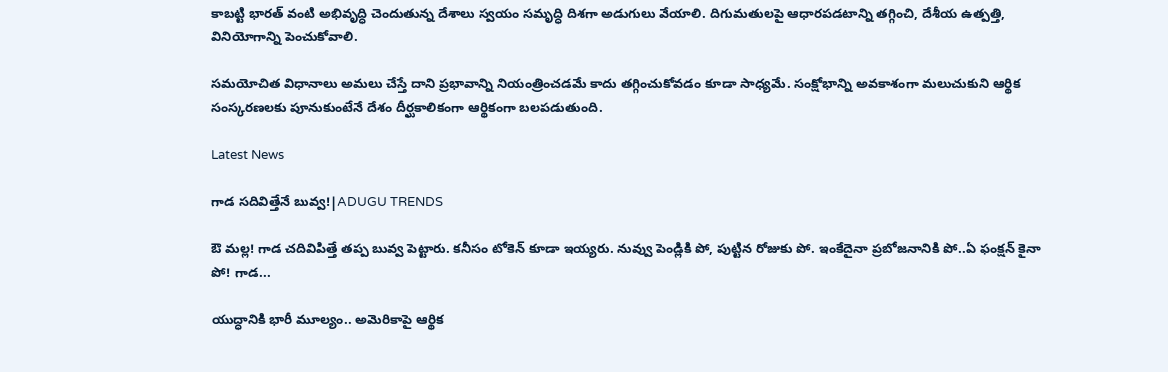కాబట్టి భారత్ వంటి అభివృద్ధి చెందుతున్న దేశాలు స్వయం సమృద్ధి దిశగా అడుగులు వేయాలి. దిగుమతులపై ఆధారపడటాన్ని తగ్గించి, దేశీయ ఉత్పత్తి, వినియోగాన్ని పెంచుకోవాలి.

సమయోచిత విధానాలు అమలు చేస్తే దాని ప్రభావాన్ని నియంత్రించడమే కాదు తగ్గించుకోవడం కూడా సాధ్యమే. సంక్షోభాన్ని అవకాశంగా మలుచుకుని ఆర్థిక సంస్కరణలకు పూనుకుంటేనే దేశం దీర్ఘకాలికంగా ఆర్థికంగా బలపడుతుంది.

Latest News

గాడ సదివిత్తేనే బువ్వ!|ADUGU TRENDS

ఔ మల్ల! గాడ చదివిపిత్తే తప్ప బువ్వ పెట్టారు. కనీసం టోకెన్ కూడా ఇయ్యరు. నువ్వు పెండ్లికి పో, పుట్టిన రోజుకు పో. ఇంకేదైనా ప్రబోజనానికి పో..ఏ ఫంక్షన్ కైనా పో! గాడ...

యుద్ధానికి భారీ మూల్యం.. అమెరికాపై ఆర్థిక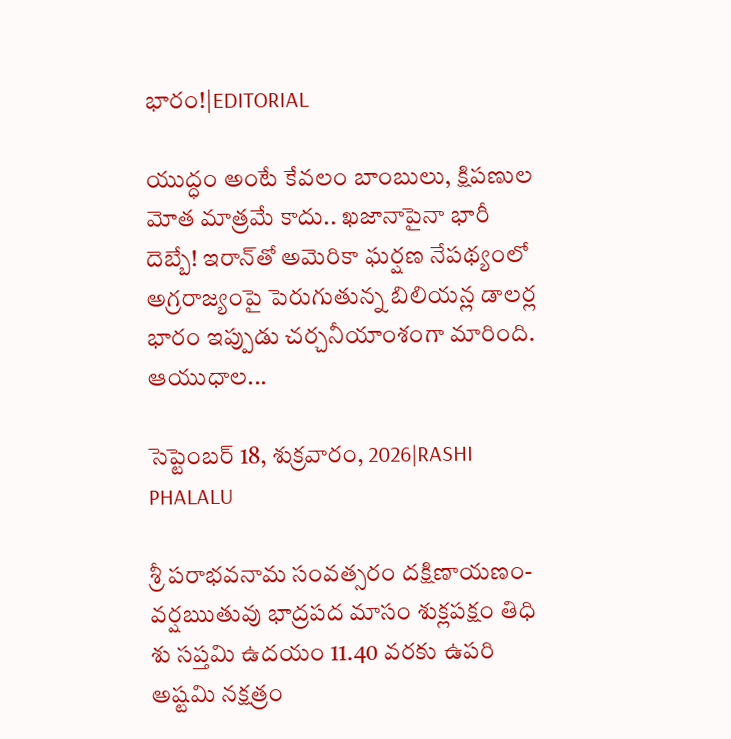భారం!|EDITORIAL

యుద్ధం అంటే కేవలం బాంబులు, క్షిపణుల మోత మాత్రమే కాదు.. ఖజానాపైనా భారీ దెబ్బే! ఇరాన్‌తో అమెరికా ఘర్షణ నేపథ్యంలో అగ్రరాజ్యంపై పెరుగుతున్న బిలియన్ల డాలర్ల భారం ఇప్పుడు చర్చనీయాంశంగా మారింది. ఆయుధాల...

సెప్టెంబర్ 18, శుక్రవారం, 2026|RASHI PHALALU

శ్రీ పరాభవనామ సంవత్సరం దక్షిణాయణం-వర్షఋతువు భాద్రపద మాసం శుక్లపక్షం తిధి శు సప్తమి ఉదయం 11.40 వరకు ఉపరి అష్టమి నక్షత్రం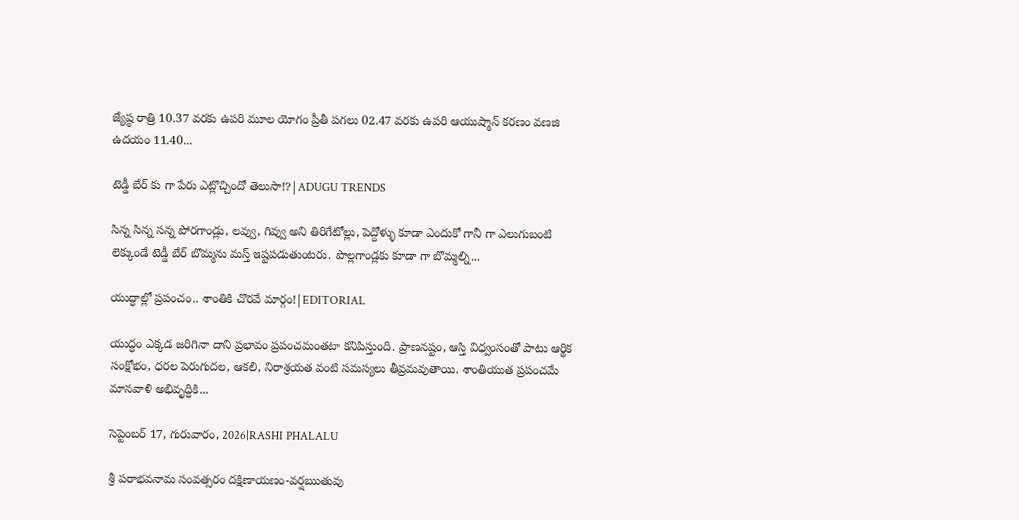జ్యేష్ఠ రాత్రి 10.37 వరకు ఉపరి మూల యోగం ప్రీతీ పగలు 02.47 వరకు ఉపరి ఆయుష్మాన్ కరణం వణజి ఉదయం 11.40...

టెడ్డీ బేర్‌ కు గా పేరు ఎట్లొచ్చిందో తెలుసా!?|ADUGU TRENDS

సిన్న సిన్న సన్న పోరగాండ్లు, లవ్వు, గివ్వు అని తిరిగేటోల్లు, పెద్దోళ్ళు కూడా ఎందుకో గానీ గా ఎలుగుబంటి లెక్కుండే టెడ్డీ బేర్‌ బొమ్మను మస్త్ ఇష్టపడుతుంటరు. పొల్లగాండ్లకు కూడా గా బొమ్మల్ని...

యుద్ధాల్లో ప్రపంచం.. శాంతికి చొరవే మార్గం!|EDITORIAL

యుద్ధం ఎక్కడ జరిగినా దాని ప్రభావం ప్రపంచమంతటా కనిపిస్తుంది. ప్రాణనష్టం, ఆస్తి విధ్వంసంతో పాటు ఆర్థిక సంక్షోభం, ధరల పెరుగుదల, ఆకలి, నిరాశ్రయత వంటి సమస్యలు తీవ్రమవుతాయి. శాంతియుత ప్రపంచమే మానవాళి అభివృద్ధికి...

సెప్టెంబర్ 17, గురువారం, 2026|RASHI PHALALU

శ్రీ పరాభవనామ సంవత్సరం దక్షిణాయణం-వర్షఋతువు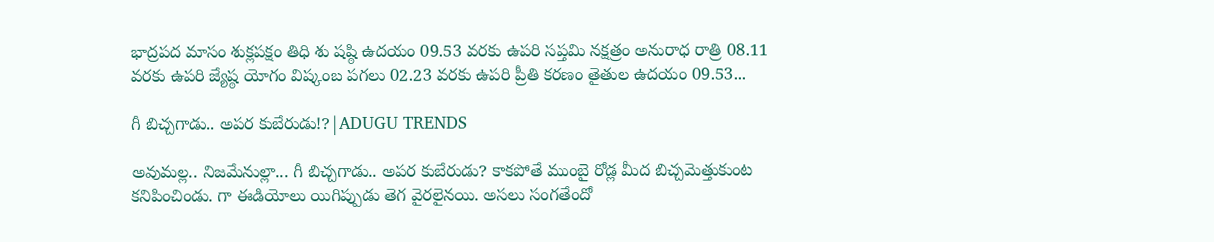భాద్రపద మాసం శుక్లపక్షం తిధి శు షష్ఠి ఉదయం 09.53 వరకు ఉపరి సప్తమి నక్షత్రం అనురాధ రాత్రి 08.11 వరకు ఉపరి జ్యేష్ఠ యోగం విష్కంబ పగలు 02.23 వరకు ఉపరి ప్రీతి కరణం తైతుల ఉదయం 09.53...

గీ బిచ్చగాడు.. అపర కుబేరుడు!?|ADUGU TRENDS

అవుమల్ల.. నిజమేనుల్లా... గీ బిచ్చగాడు.. అపర కుబేరుడు? కాకపోతే ముంబై రోడ్ల మీద బిచ్చమెత్తుకుంట కనిపించిండు. గా ఈడియోలు యిగిప్పుడు తెగ వైరలైనయి. అసలు సంగతేందో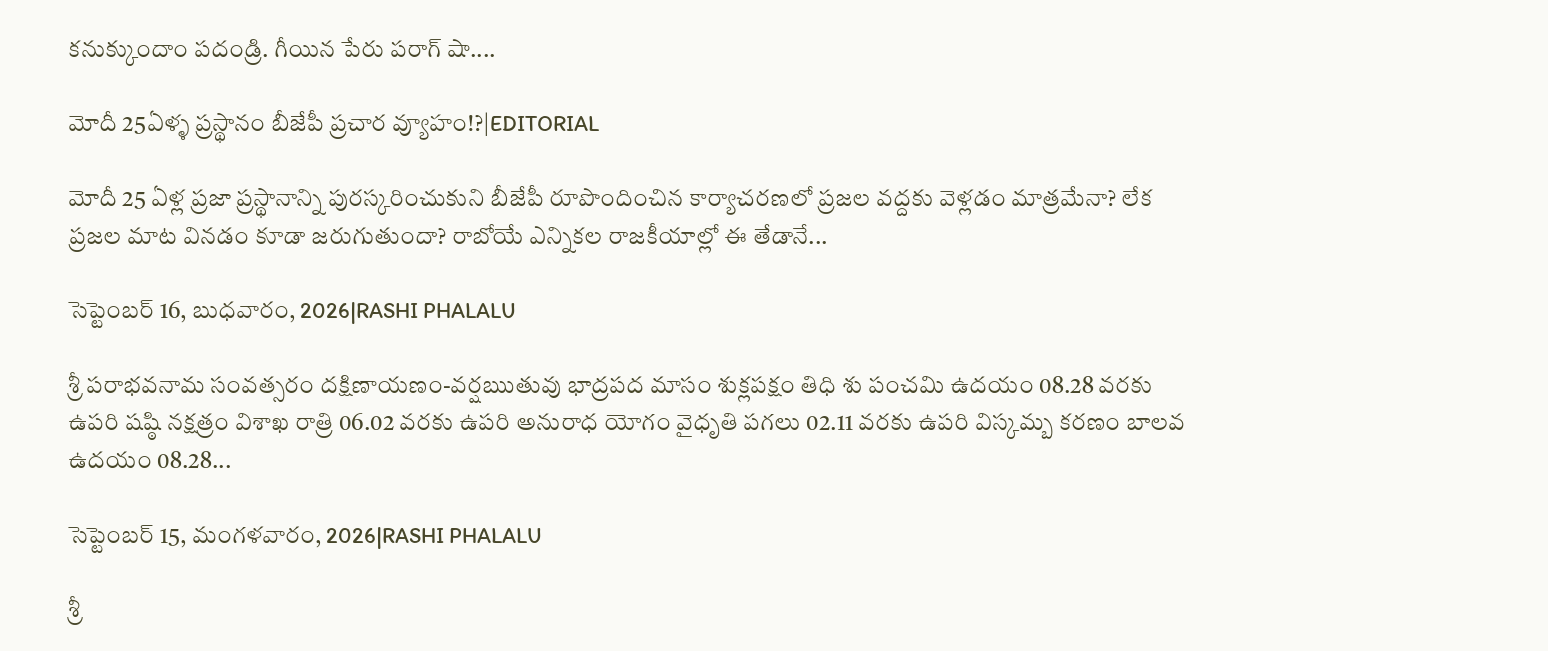కనుక్కుందాం పదండ్రి. గీయిన పేరు పరాగ్ షా....

మోదీ 25ఏళ్ళ ప్రస్థానం బీజేపీ ప్రచార వ్యూహం!?|EDITORIAL

మోదీ 25 ఏళ్ల ప్రజా ప్రస్థానాన్ని పురస్కరించుకుని బీజేపీ రూపొందించిన కార్యాచరణలో ప్రజల వద్దకు వెళ్లడం మాత్రమేనా? లేక ప్రజల మాట వినడం కూడా జరుగుతుందా? రాబోయే ఎన్నికల రాజకీయాల్లో ఈ తేడానే...

సెప్టెంబర్ 16, బుధవారం, 2026|RASHI PHALALU

శ్రీ పరాభవనామ సంవత్సరం దక్షిణాయణం-వర్షఋతువు భాద్రపద మాసం శుక్లపక్షం తిధి శు పంచమి ఉదయం 08.28 వరకు ఉపరి షష్ఠి నక్షత్రం విశాఖ రాత్రి 06.02 వరకు ఉపరి అనురాధ యోగం వైధృతి పగలు 02.11 వరకు ఉపరి విస్కమ్బ కరణం బాలవ ఉదయం 08.28...

సెప్టెంబర్ 15, మంగళవారం, 2026|RASHI PHALALU

శ్రీ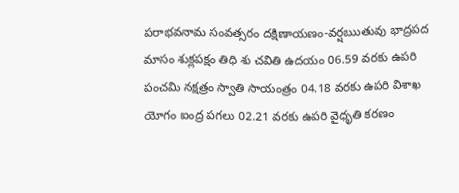పరాభవనామ సంవత్సరం దక్షిణాయణం-వర్షఋతువు భాద్రపద మాసం శుక్లపక్షం తిధి శు చవితి ఉదయం 06.59 వరకు ఉపరి పంచమి నక్షత్రం స్వాతి సాయంత్రం 04.18 వరకు ఉపరి విశాఖ యోగం ఐంద్ర పగలు 02.21 వరకు ఉపరి వైధృతి కరణం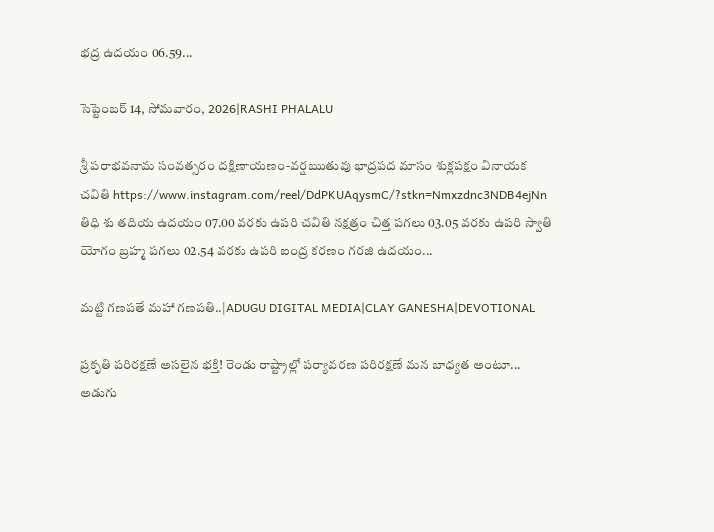భద్ర ఉదయం 06.59...

సెప్టెంబర్ 14, సోమవారం, 2026|RASHI PHALALU

శ్రీ పరాభవనామ సంవత్సరం దక్షిణాయణం-వర్షఋతువు భాద్రపద మాసం శుక్లపక్షం వినాయక చవితి https://www.instagram.com/reel/DdPKUAqysmC/?stkn=Nmxzdnc3NDB4ejNn తిధి శు తదియ ఉదయం 07.00 వరకు ఉపరి చవితి నక్షత్రం చిత్త పగలు 03.05 వరకు ఉపరి స్వాతి యోగం బ్రహ్మ పగలు 02.54 వరకు ఉపరి ఐంద్ర కరణం గరజి ఉదయం...

మట్టి గణపతే మహా గణపతి..|ADUGU DIGITAL MEDIA|CLAY GANESHA|DEVOTIONAL

ప్రకృతి పరిరక్షణే అసలైన భక్తి! రెండు రాష్ట్రాల్లో పర్యావరణ పరిరక్షణే మన బాధ్యత అంటూ... అడుగు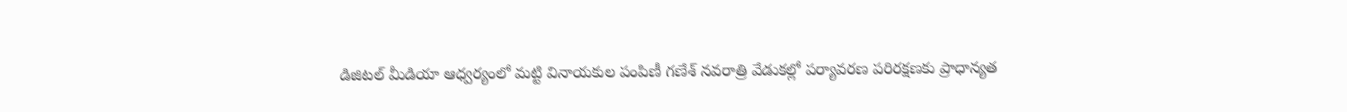డిజిటల్ మీడియా ఆధ్వర్యంలో మట్టి వినాయకుల పంపిణీ గణేశ్ నవరాత్రి వేడుకల్లో పర్యావరణ పరిరక్షణకు ప్రాధాన్యత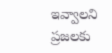ఇవ్వాలని ప్రజలకు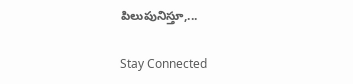పిలుపునిస్తూ,...

Stay Connected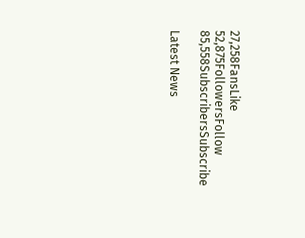27,258FansLike
52,875FollowersFollow
85,558SubscribersSubscribe

Latest News